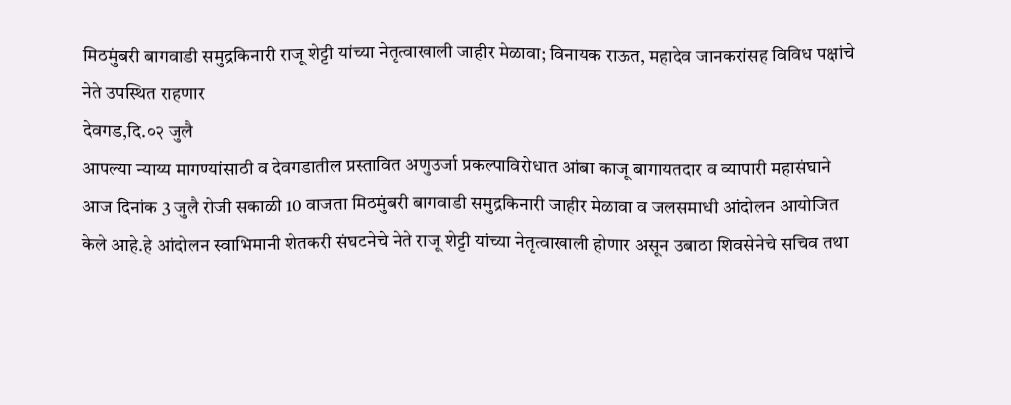मिठमुंबरी बागवाडी समुद्रकिनारी राजू शेट्टी यांच्या नेतृत्वाखाली जाहीर मेळावा; विनायक राऊत, महादेव जानकरांसह विविध पक्षांचे नेते उपस्थित राहणार
देवगड,दि.०२ जुलै
आपल्या न्याय्य मागण्यांसाठी व देवगडातील प्रस्तावित अणुउर्जा प्रकल्पाविरोधात आंबा काजू बागायतदार व व्यापारी महासंघाने आज दिनांक 3 जुलै रोजी सकाळी 10 वाजता मिठमुंबरी बागवाडी समुद्रकिनारी जाहीर मेळावा व जलसमाधी आंदोलन आयोजित केले आहे.हे आंदोलन स्वाभिमानी शेतकरी संघटनेचे नेते राजू शेट्टी यांच्या नेतृत्वाखाली होणार असून उबाठा शिवसेनेचे सचिव तथा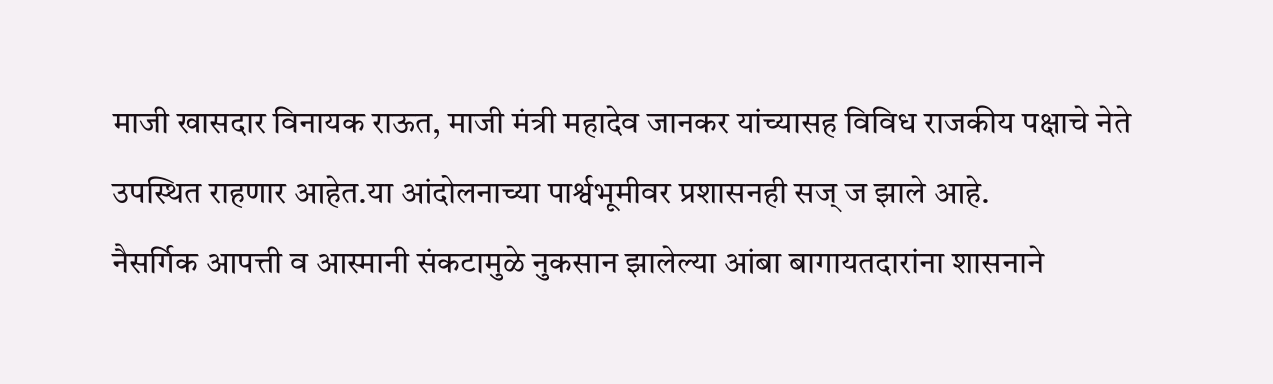माजी खासदार विनायक राऊत, माजी मंत्री महादेव जानकर यांच्यासह विविध राजकीय पक्षाचे नेते उपस्थित राहणार आहेत.या आंदोलनाच्या पार्श्वभूमीवर प्रशासनही सज् ज झाले आहे.
नैसर्गिक आपत्ती व आस्मानी संकटामुळे नुकसान झालेल्या आंबा बागायतदारांना शासनाने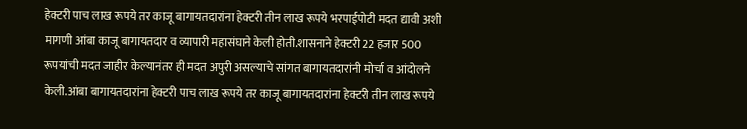हेक्टरी पाच लाख रूपये तर काजू बागायतदारांना हेक्टरी तीन लाख रूपये भरपाईपोटी मदत द्यावी अशी मागणी आंबा काजू बागायतदार व व्यापारी महासंघाने केली होती.शासनाने हेक्टरी 22 हजार 500 रूपयांची मदत जाहीर केल्यानंतर ही मदत अपुरी असल्याचे सांगत बागायतदारांनी मोर्चा व आंदोलने केली.आंबा बागायतदारांना हेक्टरी पाच लाख रूपये तर काजू बागायतदारांना हेक्टरी तीन लाख रूपये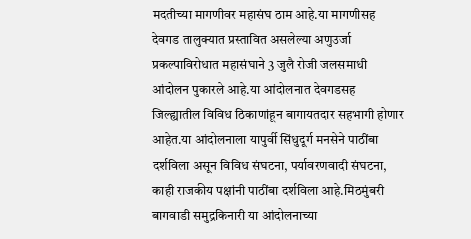मदतीच्या मागणीवर महासंघ ठाम आहे.या मागणीसह देवगड तालुक्यात प्रस्तावित असलेल्या अणुउर्जा प्रकल्पाविरोधात महासंघाने 3 जुलै रोजी जलसमाधी आंदोलन पुकारले आहे.या आंदोलनात देवगडसह जिल्ह्यातील विविध ठिकाणांहून बागायतदार सहभागी होणार आहेत.या आंदोलनाला यापुर्वी सिंधुदूर्ग मनसेने पाठींबा दर्शविला असून विविध संघटना, पर्यावरणवादी संघटना, काही राजकीय पक्षांनी पाठींबा दर्शविला आहे.मिठमुंबरी बागवाडी समुद्रकिनारी या आंदोलनाच्या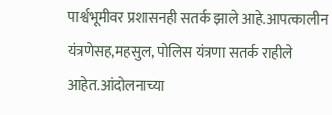पार्श्वभूमीवर प्रशासनही सतर्क झाले आहे.आपत्कालीन यंत्रणेसह,महसुल, पोलिस यंत्रणा सतर्क राहीले आहेत.आंदोलनाच्या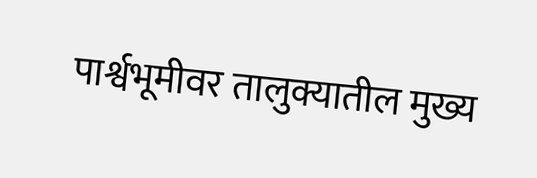पार्श्वभूमीवर तालुक्यातील मुख्य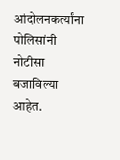आंदोलनकर्त्यांना पोलिसांनी नोटीसा बजाविल्या आहेत.